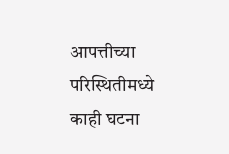आपत्तीच्या परिस्थितीमध्ये काही घटना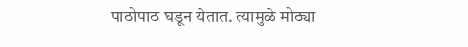पाठोपाठ घडून येतात. त्यामुळे मोठ्या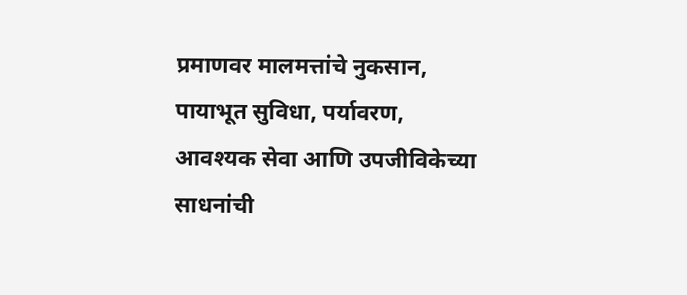प्रमाणवर मालमत्तांचे नुकसान, पायाभूत सुविधा, पर्यावरण, आवश्यक सेवा आणि उपजीविकेच्या साधनांची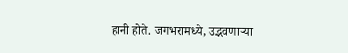हानी होते. जगभरामध्ये, उद्भवणाऱ्या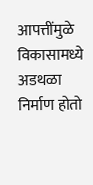आपत्तींमुळे विकासामध्ये अडथळा निर्माण होतो